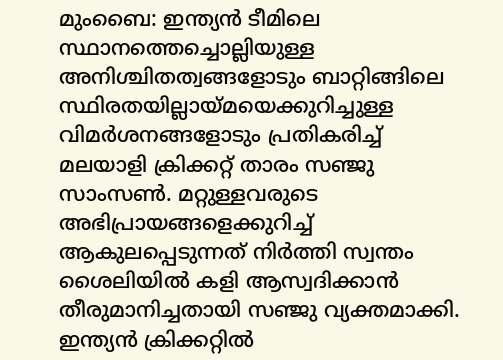മുംബൈ: ഇന്ത്യൻ ടീമിലെ സ്ഥാനത്തെച്ചൊല്ലിയുള്ള അനിശ്ചിതത്വങ്ങളോടും ബാറ്റിങ്ങിലെ സ്ഥിരതയില്ലായ്മയെക്കുറിച്ചുള്ള വിമർശനങ്ങളോടും പ്രതികരിച്ച് മലയാളി ക്രിക്കറ്റ് താരം സഞ്ജു സാംസൺ. മറ്റുള്ളവരുടെ അഭിപ്രായങ്ങളെക്കുറിച്ച് ആകുലപ്പെടുന്നത് നിർത്തി സ്വന്തം ശൈലിയിൽ കളി ആസ്വദിക്കാൻ തീരുമാനിച്ചതായി സഞ്ജു വ്യക്തമാക്കി. ഇന്ത്യൻ ക്രിക്കറ്റിൽ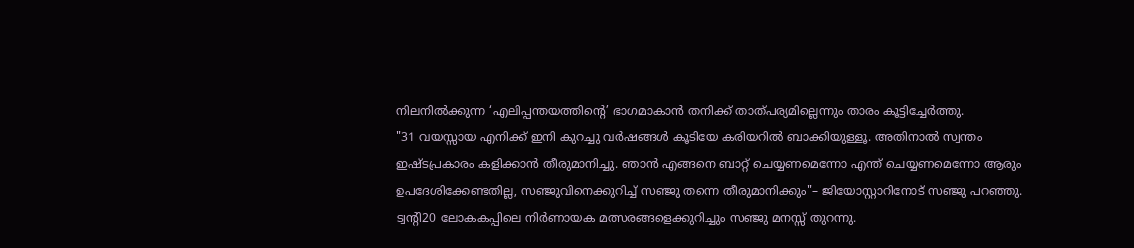നിലനിൽക്കുന്ന ‘എലിപ്പന്തയത്തിന്റെ’ ഭാഗമാകാൻ തനിക്ക് താത്പര്യമില്ലെന്നും താരം കൂട്ടിച്ചേർത്തു.
"31 വയസ്സായ എനിക്ക് ഇനി കുറച്ചു വർഷങ്ങൾ കൂടിയേ കരിയറിൽ ബാക്കിയുള്ളൂ. അതിനാൽ സ്വന്തം ഇഷ്ടപ്രകാരം കളിക്കാൻ തീരുമാനിച്ചു. ഞാൻ എങ്ങനെ ബാറ്റ് ചെയ്യണമെന്നോ എന്ത് ചെയ്യണമെന്നോ ആരും ഉപദേശിക്കേണ്ടതില്ല, സഞ്ജുവിനെക്കുറിച്ച് സഞ്ജു തന്നെ തീരുമാനിക്കും"– ജിയോസ്റ്റാറിനോട് സഞ്ജു പറഞ്ഞു.
ട്വന്റി20 ലോകകപ്പിലെ നിർണായക മത്സരങ്ങളെക്കുറിച്ചും സഞ്ജു മനസ്സ് തുറന്നു.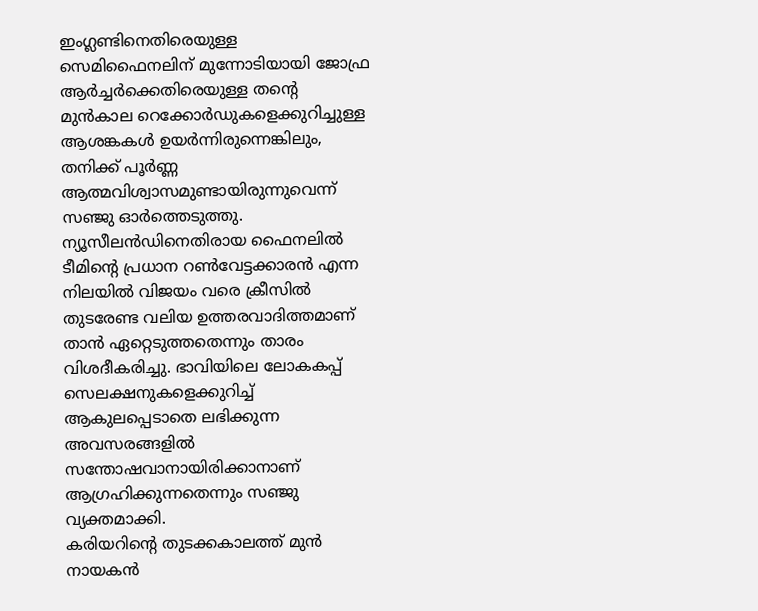ഇംഗ്ലണ്ടിനെതിരെയുള്ള സെമിഫൈനലിന് മുന്നോടിയായി ജോഫ്ര ആർച്ചർക്കെതിരെയുള്ള തന്റെ മുൻകാല റെക്കോർഡുകളെക്കുറിച്ചുള്ള ആശങ്കകൾ ഉയർന്നിരുന്നെങ്കിലും, തനിക്ക് പൂർണ്ണ ആത്മവിശ്വാസമുണ്ടായിരുന്നുവെന്ന് സഞ്ജു ഓർത്തെടുത്തു.
ന്യൂസീലൻഡിനെതിരായ ഫൈനലിൽ ടീമിന്റെ പ്രധാന റൺവേട്ടക്കാരൻ എന്ന നിലയിൽ വിജയം വരെ ക്രീസിൽ തുടരേണ്ട വലിയ ഉത്തരവാദിത്തമാണ് താൻ ഏറ്റെടുത്തതെന്നും താരം വിശദീകരിച്ചു. ഭാവിയിലെ ലോകകപ്പ് സെലക്ഷനുകളെക്കുറിച്ച് ആകുലപ്പെടാതെ ലഭിക്കുന്ന അവസരങ്ങളിൽ സന്തോഷവാനായിരിക്കാനാണ് ആഗ്രഹിക്കുന്നതെന്നും സഞ്ജു വ്യക്തമാക്കി.
കരിയറിന്റെ തുടക്കകാലത്ത് മുൻ നായകൻ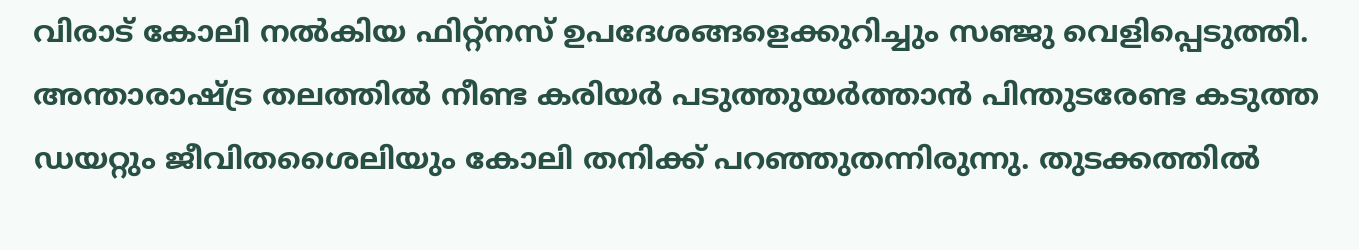വിരാട് കോലി നൽകിയ ഫിറ്റ്നസ് ഉപദേശങ്ങളെക്കുറിച്ചും സഞ്ജു വെളിപ്പെടുത്തി. അന്താരാഷ്ട്ര തലത്തിൽ നീണ്ട കരിയർ പടുത്തുയർത്താൻ പിന്തുടരേണ്ട കടുത്ത ഡയറ്റും ജീവിതശൈലിയും കോലി തനിക്ക് പറഞ്ഞുതന്നിരുന്നു. തുടക്കത്തിൽ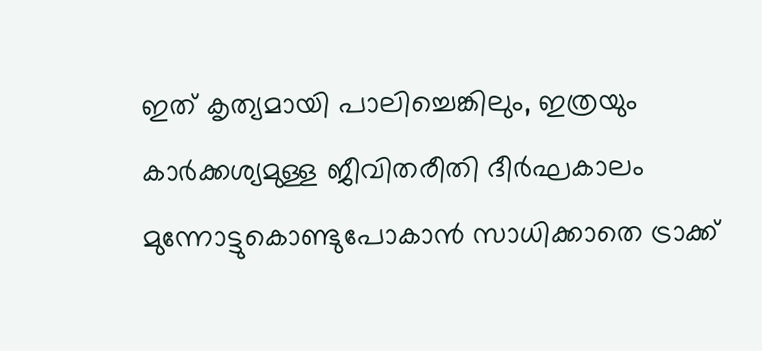ഇത് കൃത്യമായി പാലിച്ചെങ്കിലും, ഇത്രയും കാർക്കശ്യമുള്ള ജീവിതരീതി ദീർഘകാലം മുന്നോട്ടുകൊണ്ടുപോകാൻ സാധിക്കാതെ ട്രാക്ക്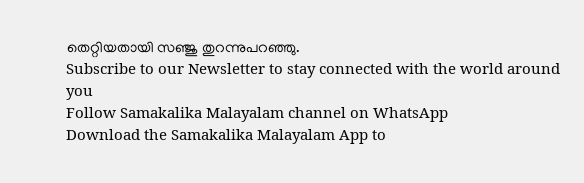തെറ്റിയതായി സഞ്ജു തുറന്നുപറഞ്ഞു.
Subscribe to our Newsletter to stay connected with the world around you
Follow Samakalika Malayalam channel on WhatsApp
Download the Samakalika Malayalam App to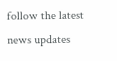follow the latest news updates